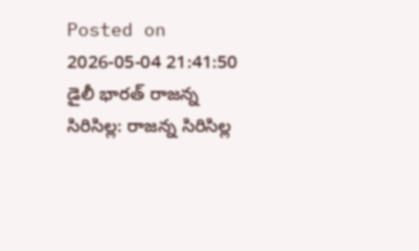Posted on 2026-05-04 21:41:50
డైలీ భారత్ రాజన్న సిరిసిల్ల: రాజన్న సిరిసిల్ల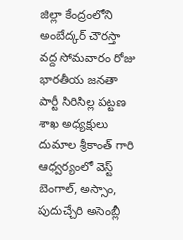జిల్లా కేంద్రంలోని అంబేద్కర్ చౌరస్తా వద్ద సోమవారం రోజు భారతీయ జనతా పార్టీ సిరిసిల్ల పట్టణ శాఖ అధ్యక్షులు దుమాల శ్రీకాంత్ గారి ఆధ్వర్యంలో వెస్ట్ బెంగాల్, అస్సాం, పుదుచ్చేరి అసెంబ్లీ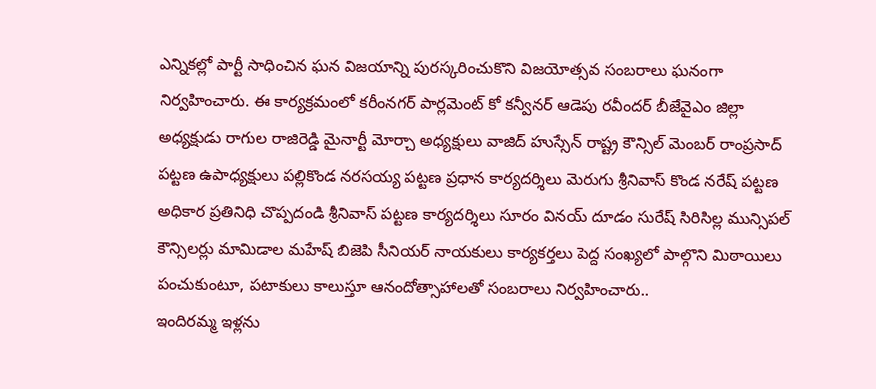ఎన్నికల్లో పార్టీ సాధించిన ఘన విజయాన్ని పురస్కరించుకొని విజయోత్సవ సంబరాలు ఘనంగా నిర్వహించారు. ఈ కార్యక్రమంలో కరీంనగర్ పార్లమెంట్ కో కన్వీనర్ ఆడెపు రవీందర్ బీజేవైఎం జిల్లా అధ్యక్షుడు రాగుల రాజిరెడ్డి మైనార్టీ మోర్చా అధ్యక్షులు వాజిద్ హుస్సేన్ రాష్ట్ర కౌన్సిల్ మెంబర్ రాంప్రసాద్ పట్టణ ఉపాధ్యక్షులు పల్లికొండ నరసయ్య పట్టణ ప్రధాన కార్యదర్శిలు మెరుగు శ్రీనివాస్ కొండ నరేష్ పట్టణ అధికార ప్రతినిధి చొప్పదండి శ్రీనివాస్ పట్టణ కార్యదర్శిలు సూరం వినయ్ దూడం సురేష్ సిరిసిల్ల మున్సిపల్ కౌన్సిలర్లు మామిడాల మహేష్ బిజెపి సీనియర్ నాయకులు కార్యకర్తలు పెద్ద సంఖ్యలో పాల్గొని మిఠాయిలు పంచుకుంటూ, పటాకులు కాలుస్తూ ఆనందోత్సాహాలతో సంబరాలు నిర్వహించారు..
ఇందిరమ్మ ఇళ్లను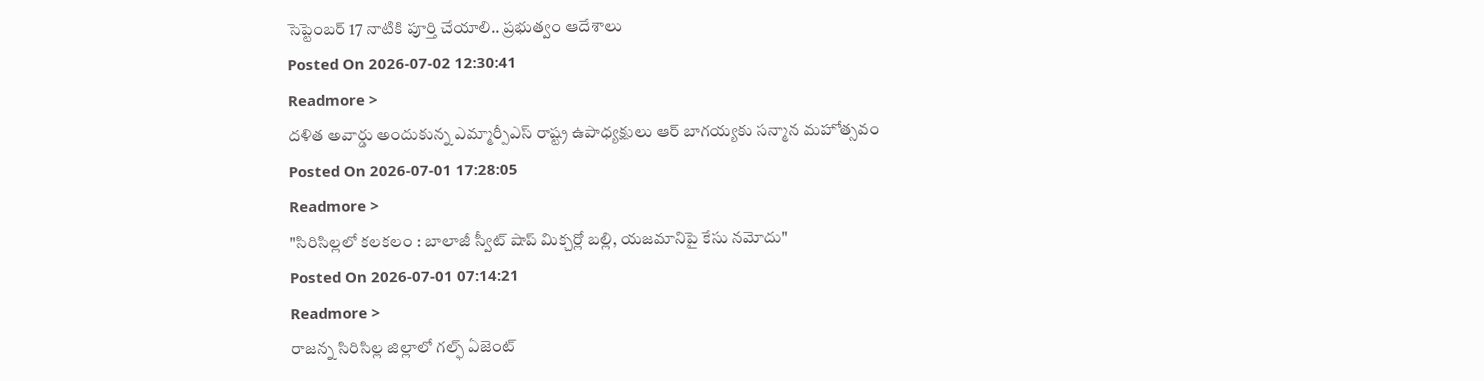సెప్టెంబర్ 17 నాటికి పూర్తి చేయాలి.. ప్రభుత్వం ఆదేశాలు
Posted On 2026-07-02 12:30:41
Readmore >
దళిత అవార్డు అందుకున్న ఎమ్మార్పీఎస్ రాష్ట్ర ఉపాధ్యక్షులు ఆర్ బాగయ్యకు సన్మాన మహోత్సవం
Posted On 2026-07-01 17:28:05
Readmore >
"సిరిసిల్లలో కలకలం : బాలాజీ స్వీట్ షాప్ మిక్చర్లో బల్లి, యజమానిపై కేసు నమోదు"
Posted On 2026-07-01 07:14:21
Readmore >
రాజన్న సిరిసిల్ల జిల్లాలో గల్ఫ్ ఏజెంట్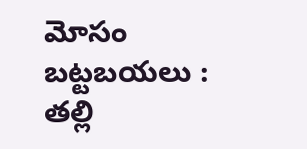మోసం బట్టబయలు : తల్లి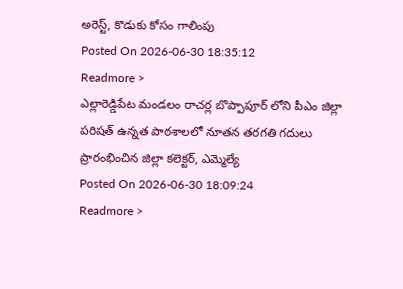అరెస్ట్, కొడుకు కోసం గాలింపు
Posted On 2026-06-30 18:35:12
Readmore >
ఎల్లారెడ్డిపేట మండలం రాచర్ల బొప్పాపూర్ లోని పీఎం జిల్లా పరిషత్ ఉన్నత పాఠశాలలో నూతన తరగతి గదులు ప్రారంభించిన జిల్లా కలెక్టర్, ఎమ్మెల్యే
Posted On 2026-06-30 18:09:24
Readmore >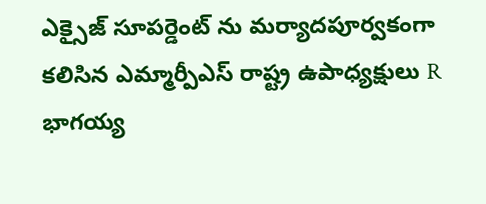ఎక్సైజ్ సూపర్డెంట్ ను మర్యాదపూర్వకంగా కలిసిన ఎమ్మార్పీఎస్ రాష్ట్ర ఉపాధ్యక్షులు R భాగయ్య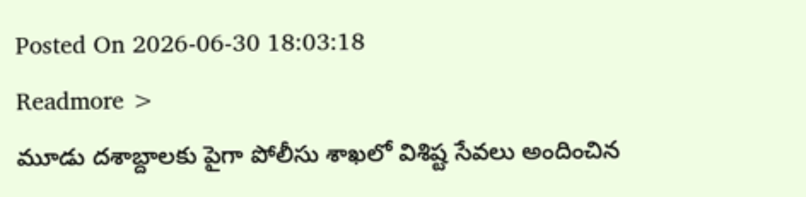Posted On 2026-06-30 18:03:18
Readmore >
మూడు దశాబ్దాలకు పైగా పోలీసు శాఖలో విశిష్ట సేవలు అందించిన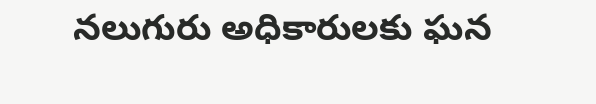నలుగురు అధికారులకు ఘన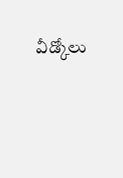వీడ్కోలు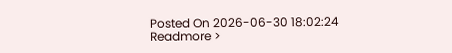Posted On 2026-06-30 18:02:24
Readmore >